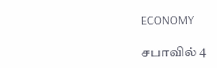ECONOMY

சபாவில் 4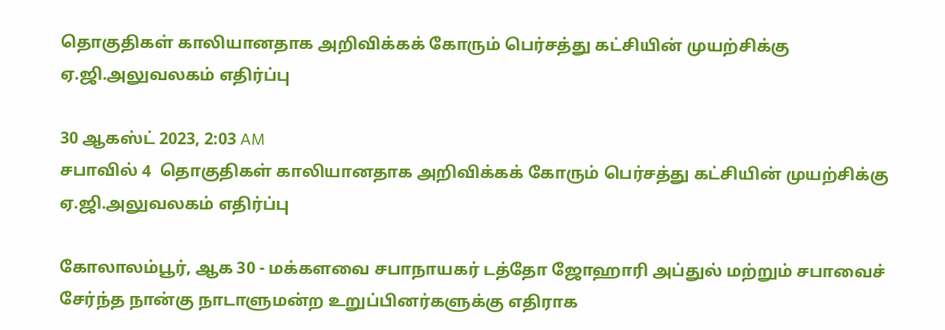தொகுதிகள் காலியானதாக அறிவிக்கக் கோரும் பெர்சத்து கட்சியின் முயற்சிக்கு  ஏ.ஜி.அலுவலகம் எதிர்ப்பு

30 ஆகஸ்ட் 2023, 2:03 AM
சபாவில் 4  தொகுதிகள் காலியானதாக அறிவிக்கக் கோரும் பெர்சத்து கட்சியின் முயற்சிக்கு  ஏ.ஜி.அலுவலகம் எதிர்ப்பு

கோலாலம்பூர், ஆக 30 - மக்களவை சபாநாயகர் டத்தோ ஜோஹாரி அப்துல் மற்றும் சபாவைச் சேர்ந்த நான்கு நாடாளுமன்ற உறுப்பினர்களுக்கு எதிராக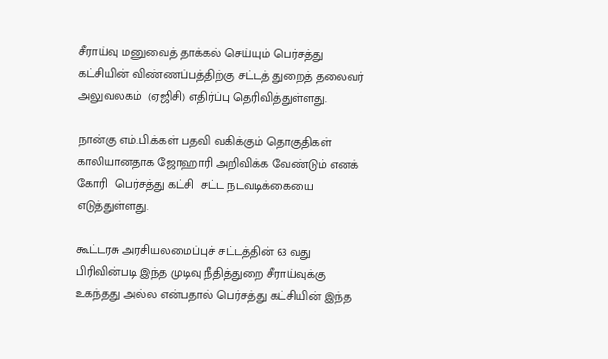சீராய்வு மனுவைத் தாக்கல் செய்யும் பெர்சத்து கட்சியின் விண்ணப்பத்திற்கு சட்டத் துறைத் தலைவர் அலுவலகம்  (ஏஜிசி) எதிர்ப்பு தெரிவித்துள்ளது.

நான்கு எம்.பி.க்கள் பதவி வகிக்கும் தொகுதிகள் காலியானதாக ஜோஹாரி அறிவிக்க வேண்டும் எனக் கோரி  பெர்சத்து கட்சி  சட்ட நடவடிக்கையை எடுத்துள்ளது.

கூட்டரசு அரசியலமைப்புச் சட்டத்தின் 63 வது பிரிவின்படி இந்த முடிவு நீதித்துறை சீராய்வுக்கு உகந்தது அல்ல என்பதால் பெர்சத்து கட்சியின் இந்த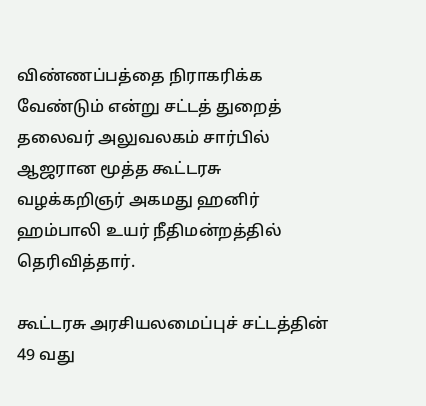விண்ணப்பத்தை நிராகரிக்க வேண்டும் என்று சட்டத் துறைத் தலைவர் அலுவலகம் சார்பில் ஆஜரான மூத்த கூட்டரசு வழக்கறிஞர் அகமது ஹனிர் ஹம்பாலி உயர் நீதிமன்றத்தில் தெரிவித்தார்.

கூட்டரசு அரசியலமைப்புச் சட்டத்தின் 49 வது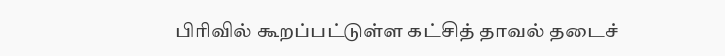பிரிவில் கூறப்பட்டுள்ள கட்சித் தாவல் தடைச்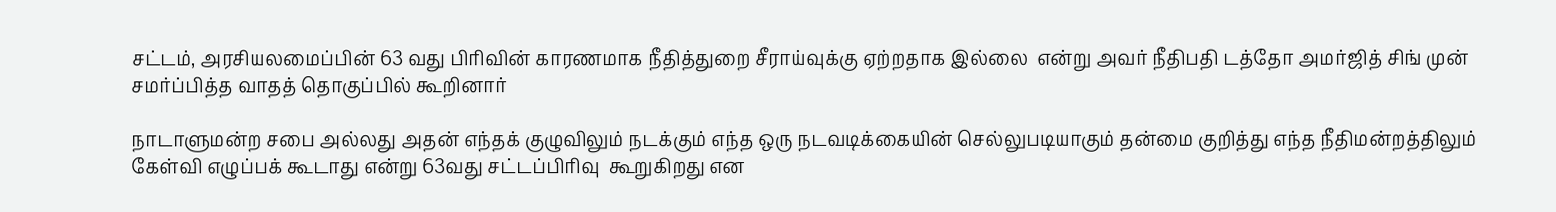சட்டம், அரசியலமைப்பின் 63 வது பிரிவின் காரணமாக நீதித்துறை சீராய்வுக்கு ஏற்றதாக இல்லை  என்று அவர் நீதிபதி டத்தோ அமர்ஜித் சிங் முன் சமர்ப்பித்த வாதத் தொகுப்பில் கூறினார்

நாடாளுமன்ற சபை அல்லது அதன் எந்தக் குழுவிலும் நடக்கும் எந்த ஒரு நடவடிக்கையின் செல்லுபடியாகும் தன்மை குறித்து எந்த நீதிமன்றத்திலும் கேள்வி எழுப்பக் கூடாது என்று 63வது சட்டப்பிரிவு  கூறுகிறது என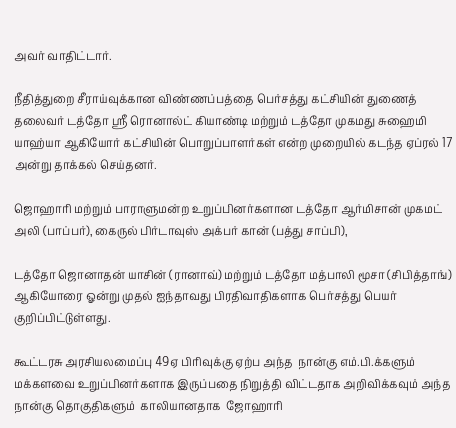அவர் வாதிட்டார்.

நீதித்துறை சீராய்வுக்கான விண்ணப்பத்தை பெர்சத்து கட்சியின் துணைத் தலைவர் டத்தோ ஸ்ரீ ரொனால்ட் கியாண்டி மற்றும் டத்தோ முகமது சுஹைமி யாஹ்யா ஆகியோர் கட்சியின் பொறுப்பாளர்கள் என்ற முறையில் கடந்த ஏப்ரல் 17 அன்று தாக்கல் செய்தனர்.

ஜொஹாரி மற்றும் பாராளுமன்ற உறுப்பினர்களான டத்தோ ஆர்மிசான் முகமட் அலி (பாப்பர்), கைருல் பிர்டாவுஸ் அக்பர் கான் (பத்து சாப்பி),

டத்தோ ஜொனாதன் யாசின் (ரானாவ்) மற்றும் டத்தோ மத்பாலி மூசா (சிபித்தாங்) ஆகியோரை ஓன்று முதல் ஐந்தாவது பிரதிவாதிகளாக பெர்சத்து பெயர் குறிப்பிட்டுள்ளது.

கூட்டரசு அரசியலமைப்பு 49ஏ பிரிவுக்கு ஏற்ப அந்த  நான்கு எம்.பி.க்களும் மக்களவை உறுப்பினர்களாக இருப்பதை நிறுத்தி விட்டதாக அறிவிக்கவும் அந்த  நான்கு தொகுதிகளும்  காலியானதாக  ஜோஹாரி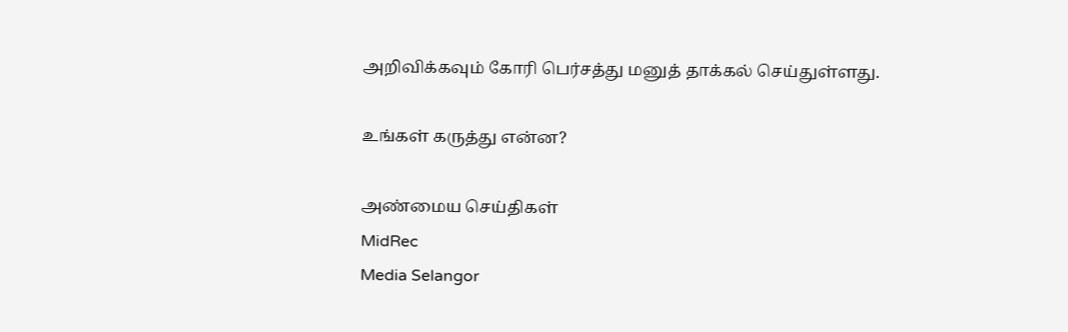அறிவிக்கவும் கோரி பெர்சத்து மனுத் தாக்கல் செய்துள்ளது.

உங்கள் கருத்து என்ன?

அண்மைய செய்திகள்
MidRec
Media Selangor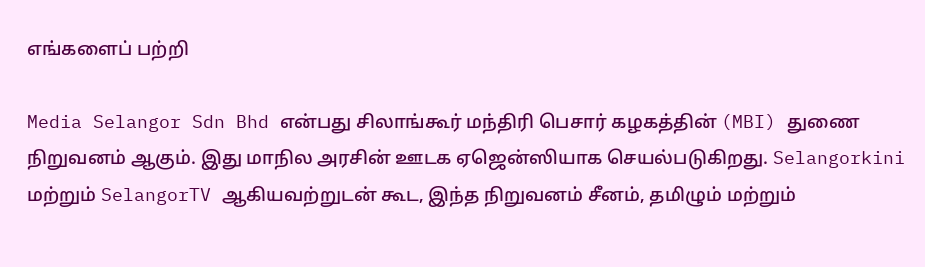எங்களைப் பற்றி

Media Selangor Sdn Bhd என்பது சிலாங்கூர் மந்திரி பெசார் கழகத்தின் (MBI) துணை நிறுவனம் ஆகும். இது மாநில அரசின் ஊடக ஏஜென்ஸியாக செயல்படுகிறது. Selangorkini மற்றும் SelangorTV ஆகியவற்றுடன் கூட, இந்த நிறுவனம் சீனம், தமிழும் மற்றும்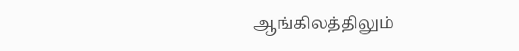ஆங்கிலத்திலும்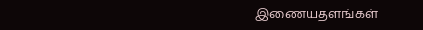இணையதளங்கள்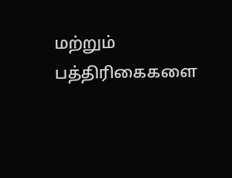மற்றும் பத்திரிகைகளை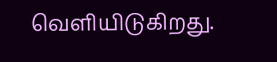வெளியிடுகிறது.